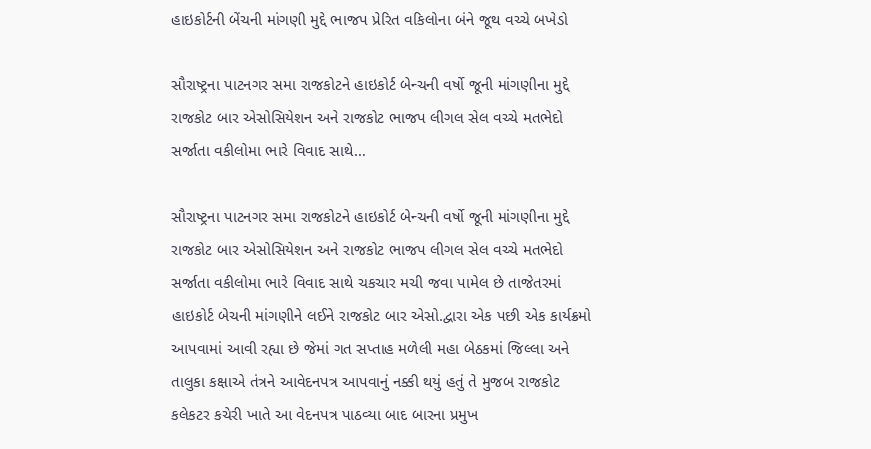હાઇકોર્ટની બેંચની માંગણી મુદ્દે ભાજપ પ્રેરિત વકિલોના બંને જૂથ વચ્ચે બખેડો

સૌરાષ્ટ્રના પાટનગર સમા રાજકોટને હાઇકોર્ટ બેન્ચની વર્ષો જૂની માંગણીના મુદ્દે રાજકોટ બાર એસોસિયેશન અને રાજકોટ ભાજપ લીગલ સેલ વચ્ચે મતભેદો સર્જાતા વકીલોમા ભારે વિવાદ સાથે…

સૌરાષ્ટ્રના પાટનગર સમા રાજકોટને હાઇકોર્ટ બેન્ચની વર્ષો જૂની માંગણીના મુદ્દે રાજકોટ બાર એસોસિયેશન અને રાજકોટ ભાજપ લીગલ સેલ વચ્ચે મતભેદો સર્જાતા વકીલોમા ભારે વિવાદ સાથે ચકચાર મચી જવા પામેલ છે તાજેતરમાં હાઇકોર્ટ બેચની માંગણીને લઈને રાજકોટ બાર એસો.દ્વારા એક પછી એક કાર્યક્રમો આપવામાં આવી રહ્યા છે જેમાં ગત સપ્તાહ મળેલી મહા બેઠકમાં જિલ્લા અને તાલુકા કક્ષાએ તંત્રને આવેદનપત્ર આપવાનું નક્કી થયું હતું તે મુજબ રાજકોટ કલેકટર કચેરી ખાતે આ વેદનપત્ર પાઠવ્યા બાદ બારના પ્રમુખ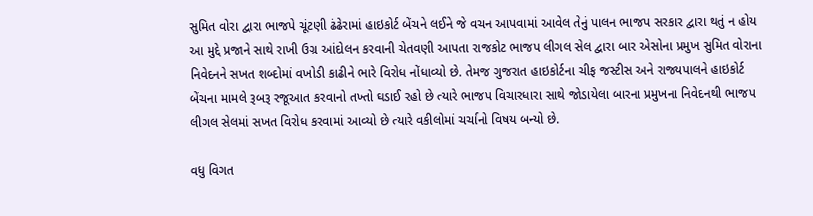સુમિત વોરા દ્વારા ભાજપે ચૂંટણી ઢંઢેરામાં હાઇકોર્ટ બેંચને લઈને જે વચન આપવામાં આવેલ તેનું પાલન ભાજપ સરકાર દ્વારા થતું ન હોય આ મુદ્દે પ્રજાને સાથે રાખી ઉગ્ર આંદોલન કરવાની ચેતવણી આપતા રાજકોટ ભાજપ લીગલ સેલ દ્વારા બાર એસોના પ્રમુખ સુમિત વોરાના નિવેદનને સખત શબ્દોમાં વખોડી કાઢીને ભારે વિરોધ નોંધાવ્યો છે. તેમજ ગુજરાત હાઇકોર્ટના ચીફ જસ્ટીસ અને રાજ્યપાલને હાઇકોર્ટ બેંચના મામલે રૂબરૂ રજૂઆત કરવાનો તખ્તો ઘડાઈ રહો છે ત્યારે ભાજપ વિચારધારા સાથે જોડાયેલા બારના પ્રમુખના નિવેદનથી ભાજપ લીગલ સેલમાં સખત વિરોધ કરવામાં આવ્યો છે ત્યારે વકીલોમાં ચર્ચાનો વિષય બન્યો છે.

વધુ વિગત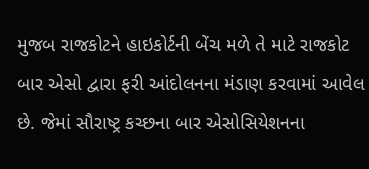મુજબ રાજકોટને હાઇકોર્ટની બેંચ મળે તે માટે રાજકોટ બાર એસો દ્વારા ફરી આંદોલનના મંડાણ કરવામાં આવેલ છે. જેમાં સૌરાષ્ટ્ર કચ્છના બાર એસોસિયેશનના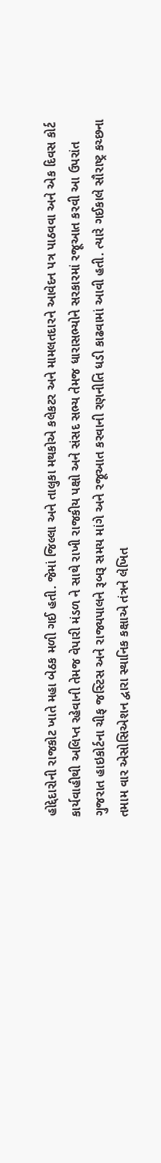હોદ્દેદારોની રાજકોટ ખાતે મહા બેઠક મળી ગઈ હતી. જેમાં જિલ્લા અને તાલુકા મથકોએ કલેકટર અને મામલતદારને આવેદન પત્ર પાઠવવા અને એક દિવસ કોર્ટ કાર્યવાહીથી અલિપ્ત રહેવાની તેમજ વેપારી મંડળ ને સાથે રાખી રાજકીય પક્ષો અને સંસદ સભ્ય તેમજ ધારાસભ્યોને સરકારમાં રજૂઆત કરવી આ ઉપરાંત ગુજરાત હાઇકોર્ટના ચીફ જસ્ટિસ અને રાજ્યપાલને રૂબરૂ સમય માંગે અને રજૂઆત કરવાની રણનીતિ ધડી કાઢવામાં આવી હતી. ત્યારે ગઈકાલે સૌરાષ્ટ્ર કચ્છના તમામ વાર એસોસિએશન દ્વારા સ્થાનિક કક્ષાએ તંત્રને લેખિત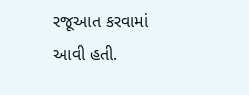રજૂઆત કરવામાં આવી હતી.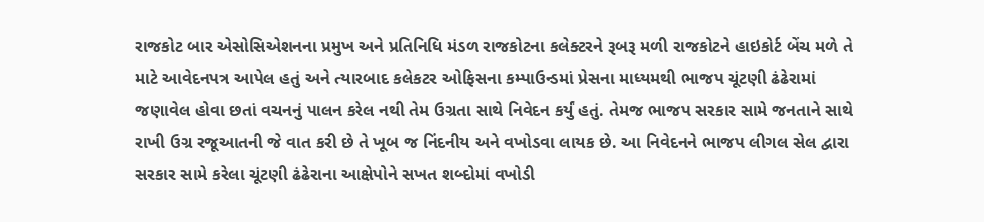રાજકોટ બાર એસોસિએશનના પ્રમુખ અને પ્રતિનિધિ મંડળ રાજકોટના કલેક્ટરને રૂબરૂ મળી રાજકોટને હાઇકોર્ટ બેંચ મળે તે માટે આવેદનપત્ર આપેલ હતું અને ત્યારબાદ કલેકટર ઓફિસના કમ્પાઉન્ડમાં પ્રેસના માધ્યમથી ભાજપ ચૂંટણી ઢંઢેરામાં જણાવેલ હોવા છતાં વચનનું પાલન કરેલ નથી તેમ ઉગ્રતા સાથે નિવેદન કર્યું હતું. તેમજ ભાજપ સરકાર સામે જનતાને સાથે રાખી ઉગ્ર રજૂઆતની જે વાત કરી છે તે ખૂબ જ નિંદનીય અને વખોડવા લાયક છે. આ નિવેદનને ભાજપ લીગલ સેલ દ્વારા સરકાર સામે કરેલા ચૂંટણી ઢંઢેરાના આક્ષેપોને સખત શબ્દોમાં વખોડી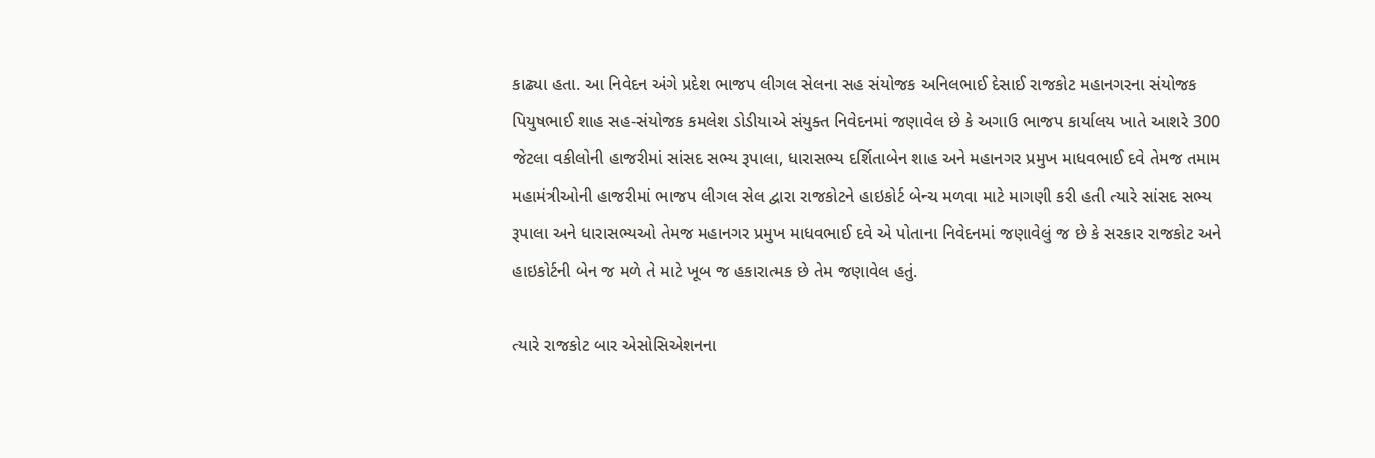કાઢ્યા હતા. આ નિવેદન અંગે પ્રદેશ ભાજપ લીગલ સેલના સહ સંયોજક અનિલભાઈ દેસાઈ રાજકોટ મહાનગરના સંયોજક પિયુષભાઈ શાહ સહ-સંયોજક કમલેશ ડોડીયાએ સંયુક્ત નિવેદનમાં જણાવેલ છે કે અગાઉ ભાજપ કાર્યાલય ખાતે આશરે 300 જેટલા વકીલોની હાજરીમાં સાંસદ સભ્ય રૂપાલા, ધારાસભ્ય દર્શિતાબેન શાહ અને મહાનગર પ્રમુખ માધવભાઈ દવે તેમજ તમામ મહામંત્રીઓની હાજરીમાં ભાજપ લીગલ સેલ દ્વારા રાજકોટને હાઇકોર્ટ બેન્ચ મળવા માટે માગણી કરી હતી ત્યારે સાંસદ સભ્ય રૂપાલા અને ધારાસભ્યઓ તેમજ મહાનગર પ્રમુખ માધવભાઈ દવે એ પોતાના નિવેદનમાં જણાવેલું જ છે કે સરકાર રાજકોટ અને હાઇકોર્ટની બેન જ મળે તે માટે ખૂબ જ હકારાત્મક છે તેમ જણાવેલ હતું.

ત્યારે રાજકોટ બાર એસોસિએશનના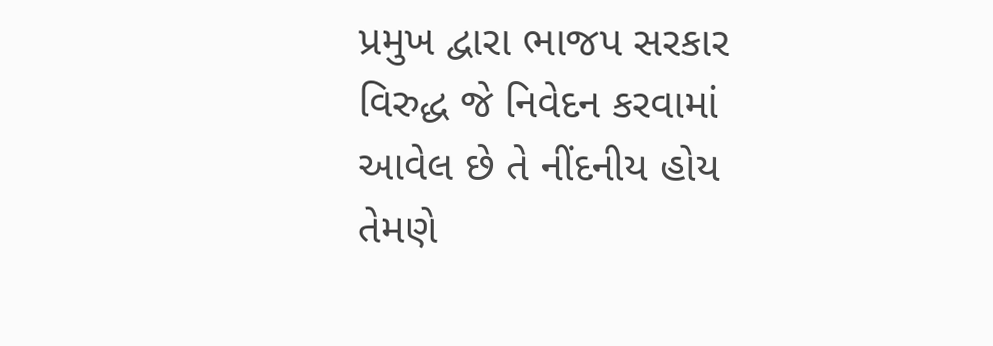પ્રમુખ દ્વારા ભાજપ સરકાર વિરુદ્ધ જે નિવેદન કરવામાં આવેલ છે તે નીંદનીય હોય તેમણે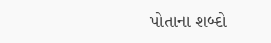પોતાના શબ્દો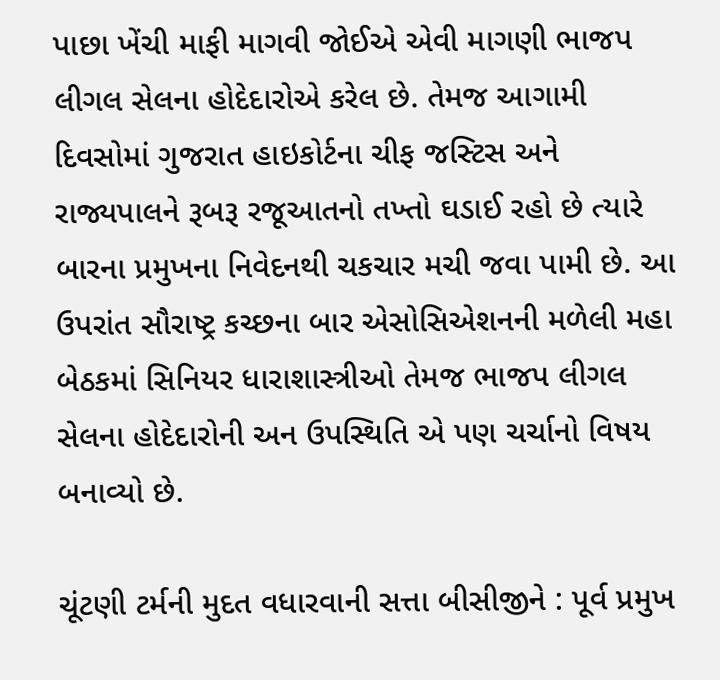પાછા ખેંચી માફી માગવી જોઈએ એવી માગણી ભાજપ લીગલ સેલના હોદેદારોએ કરેલ છે. તેમજ આગામી દિવસોમાં ગુજરાત હાઇકોર્ટના ચીફ જસ્ટિસ અને રાજ્યપાલને રૂબરૂ રજૂઆતનો તખ્તો ઘડાઈ રહો છે ત્યારે બારના પ્રમુખના નિવેદનથી ચકચાર મચી જવા પામી છે. આ ઉપરાંત સૌરાષ્ટ્ર કચ્છના બાર એસોસિએશનની મળેલી મહા બેઠકમાં સિનિયર ધારાશાસ્ત્રીઓ તેમજ ભાજપ લીગલ સેલના હોદેદારોની અન ઉપસ્થિતિ એ પણ ચર્ચાનો વિષય બનાવ્યો છે.

ચૂંટણી ટર્મની મુદત વધારવાની સત્તા બીસીજીને : પૂર્વ પ્રમુખ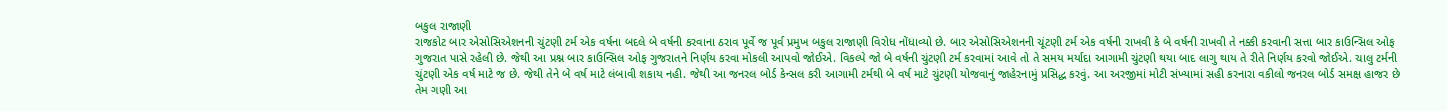બકુલ રાજાણી
રાજકોટ બાર એસોસિએશનની ચુંટણી ટર્મ એક વર્ષના બદલે બે વર્ષની કરવાના ઠરાવ પૂર્વે જ પૂર્વ પ્રમુખ બકુલ રાજાણી વિરોધ નોંધાવ્યો છે. બાર એસોસિએશનની ચૂંટણી ટર્મ એક વર્ષની રાખવી કે બે વર્ષની રાખવી તે નક્કી કરવાની સત્તા બાર કાઉન્સિલ ઓફ ગુજરાત પાસે રહેલી છે. જેથી આ પ્રશ્ન બાર કાઉન્સિલ ઓફ ગુજરાતને નિર્ણય કરવા મોકલી આપવો જોઈએ. વિકલ્પે જો બે વર્ષની ચુંટણી ટર્મ કરવામાં આવે તો તે સમય મર્યાદા આગામી ચુંટણી થયા બાદ લાગુ થાય તે રીતે નિર્ણય કરવો જોઈએ. ચાલુ ટર્મની ચુંટણી એક વર્ષ માટે જ છે. જેથી તેને બે વર્ષ માટે લંબાવી શકાય નહી. જેથી આ જનરલ બોર્ડ કેન્સલ કરી આગામી ટર્મથી બે વર્ષ માટે ચુંટણી યોજવાનું જાહેરનામું પ્રસિદ્ધ કરવું. આ અરજીમાં મોટી સંખ્યામાં સહી કરનારા વકીલો જનરલ બોર્ડ સમક્ષ હાજર છે તેમ ગણી આ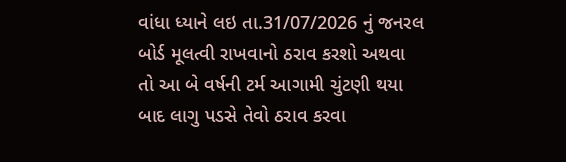વાંધા ધ્યાને લઇ તા.31/07/2026 નું જનરલ બોર્ડ મૂલત્વી રાખવાનો ઠરાવ કરશો અથવા તો આ બે વર્ષની ટર્મ આગામી ચુંટણી થયા બાદ લાગુ પડસે તેવો ઠરાવ કરવા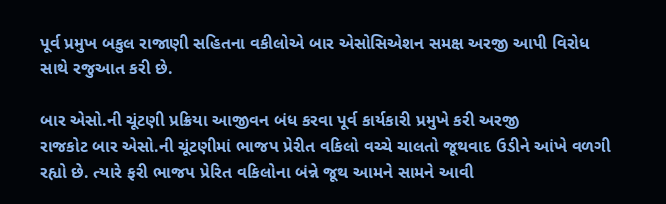પૂર્વ પ્રમુખ બકુલ રાજાણી સહિતના વકીલોએ બાર એસોસિએશન સમક્ષ અરજી આપી વિરોધ સાથે રજુઆત કરી છે.

બાર એસો.ની ચૂંટણી પ્રક્રિયા આજીવન બંધ કરવા પૂર્વ કાર્યકારી પ્રમુખે કરી અરજી
રાજકોટ બાર એસો.ની ચૂંટણીમાં ભાજપ પ્રેરીત વકિલો વચ્ચે ચાલતો જૂથવાદ ઉડીને આંખે વળગી રહ્યો છે. ત્યારે ફરી ભાજપ પ્રેરિત વકિલોના બંન્ને જૂથ આમને સામને આવી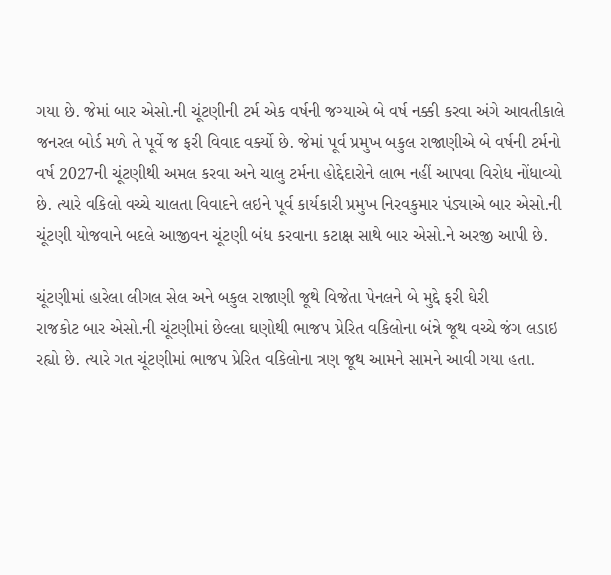ગયા છે. જેમાં બાર એસો.ની ચૂંટણીની ટર્મ એક વર્ષની જગ્યાએ બે વર્ષ નક્કી કરવા અંગે આવતીકાલે જનરલ બોર્ડ મળે તે પૂર્વે જ ફરી વિવાદ વર્ક્યો છે. જેમાં પૂર્વ પ્રમુખ બકુલ રાજાણીએ બે વર્ષની ટર્મનો વર્ષ 2027ની ચૂંટણીથી અમલ કરવા અને ચાલુ ટર્મના હોદ્દેદારોને લાભ નહીં આપવા વિરોધ નોંધાવ્યો છે. ત્યારે વકિલો વચ્ચે ચાલતા વિવાદને લઇને પૂર્વ કાર્યકારી પ્રમુખ નિરવકુમાર પંડ્યાએ બાર એસો.ની ચૂંટણી યોજવાને બદલે આજીવન ચૂંટણી બંધ કરવાના કટાક્ષ સાથે બાર એસો.ને અરજી આપી છે.

ચૂંટણીમાં હારેલા લીગલ સેલ અને બકુલ રાજાણી જૂથે વિજેતા પેનલને બે મુદ્દે ફરી ઘેરી
રાજકોટ બાર એસો.ની ચૂંટણીમાં છેલ્લા ઘણોથી ભાજપ પ્રેરિત વકિલોના બંન્ને જૂથ વચ્ચે જંગ લડાઇ રહ્યો છે. ત્યારે ગત ચૂંટણીમાં ભાજપ પ્રેરિત વકિલોના ત્રણ જૂથ આમને સામને આવી ગયા હતા.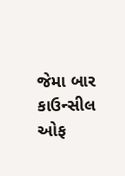જેમા બાર કાઉન્સીલ ઓફ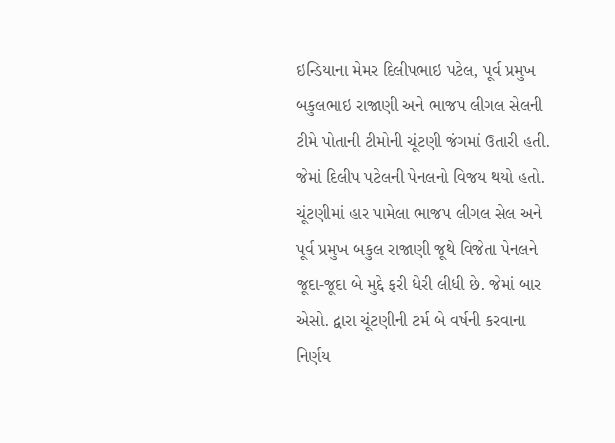ઇન્ડિયાના મેમર દિલીપભાઇ પટેલ, પૂર્વ પ્રમુખ બકુલભાઇ રાજાણી અને ભાજપ લીગલ સેલની ટીમે પોતાની ટીમોની ચૂંટણી જંગમાં ઉતારી હતી. જેમાં દિલીપ પટેલની પેનલનો વિજય થયો હતો. ચૂંટણીમાં હાર પામેલા ભાજપ લીગલ સેલ અને પૂર્વ પ્રમુખ બકુલ રાજાણી જૂથે વિજેતા પેનલને જૂદા-જૂદા બે મુદ્દે ફરી ધેરી લીધી છે. જેમાં બાર એસો. દ્વારા ચૂંટણીની ટર્મ બે વર્ષની કરવાના નિર્ણય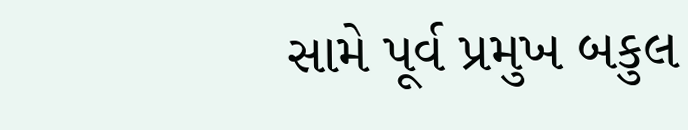સામે પૂર્વ પ્રમુખ બકુલ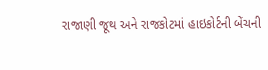રાજાણી જૂથ અને રાજકોટમાં હાઇકોર્ટની બેંચની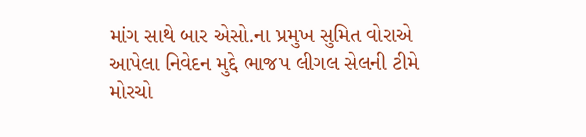માંગ સાથે બાર એસો.ના પ્રમુખ સુમિત વોરાએ આપેલા નિવેદન મુદ્દે ભાજપ લીગલ સેલની ટીમે મોરચો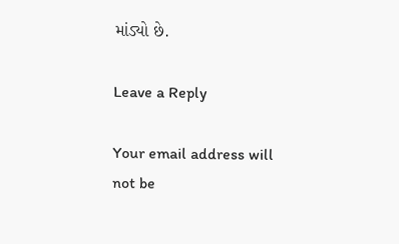માંડ્યો છે.

Leave a Reply

Your email address will not be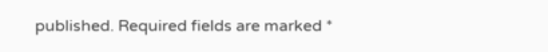published. Required fields are marked *